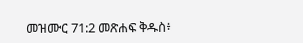መዝሙር 71:2 መጽሐፍ ቅዱስ፥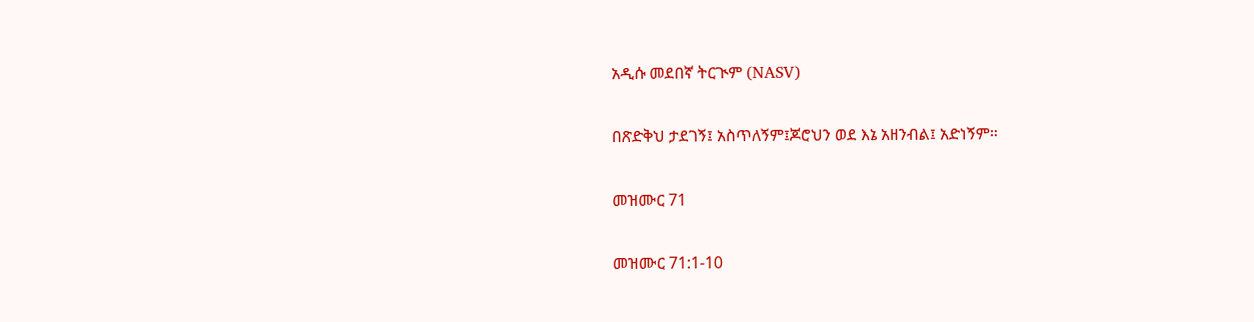አዲሱ መደበኛ ትርጒም (NASV)

በጽድቅህ ታደገኝ፤ አስጥለኝም፤ጆሮህን ወደ እኔ አዘንብል፤ አድነኝም።

መዝሙር 71

መዝሙር 71:1-10